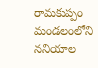రామకుప్పం మండలంలోని ననియాల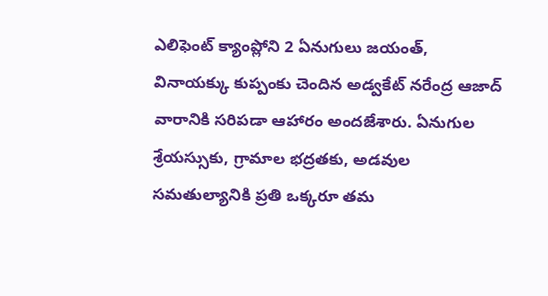ఎలిఫెంట్ క్యాంప్లోని 2 ఏనుగులు జయంత్, వినాయక్కు కుప్పంకు చెందిన అడ్వకేట్ నరేంద్ర ఆజాద్ వారానికి సరిపడా ఆహారం అందజేశారు. ఏనుగుల శ్రేయస్సుకు, గ్రామాల భద్రతకు, అడవుల సమతుల్యానికి ప్రతి ఒక్కరూ తమ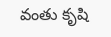వంతు కృషి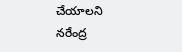చేయాలని నరేంద్ర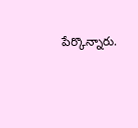పేర్కొన్నారు.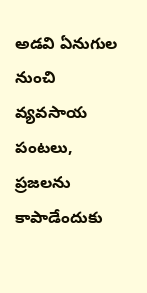అడవి ఏనుగుల నుంచి వ్యవసాయ పంటలు, ప్రజలను కాపాడేందుకు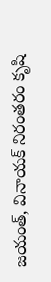జయంత్, వినాయక్ నిరంతరం కృషి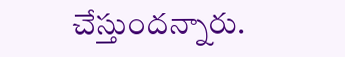చేస్తుందన్నారు.